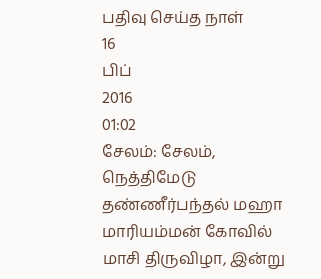பதிவு செய்த நாள்
16
பிப்
2016
01:02
சேலம்: சேலம், நெத்திமேடு தண்ணீர்பந்தல் மஹா மாரியம்மன் கோவில் மாசி திருவிழா, இன்று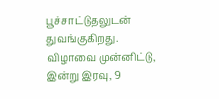பூச்சாட்டுதலுடன் துவங்குகிறது. விழாவை முன்னிட்டு, இன்று இரவு, 9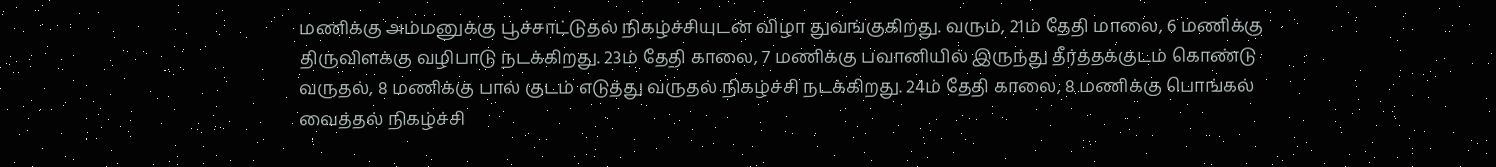மணிக்கு அம்மனுக்கு பூச்சாட்டுதல் நிகழ்ச்சியுடன் விழா துவங்குகிறது. வரும், 21ம் தேதி மாலை, 6 மணிக்கு திருவிளக்கு வழிபாடு நடக்கிறது. 23ம் தேதி காலை, 7 மணிக்கு பவானியில் இருந்து தீர்த்தக்குடம் கொண்டு வருதல், 8 மணிக்கு பால் குடம் எடுத்து வருதல் நிகழ்ச்சி நடக்கிறது. 24ம் தேதி காலை, 8 மணிக்கு பொங்கல் வைத்தல் நிகழ்ச்சி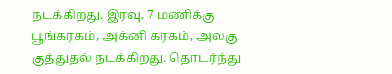நடக்கிறது. இரவு, 7 மணிக்கு பூங்கரகம், அக்னி கரகம், அலகு குத்துதல் நடக்கிறது. தொடர்ந்து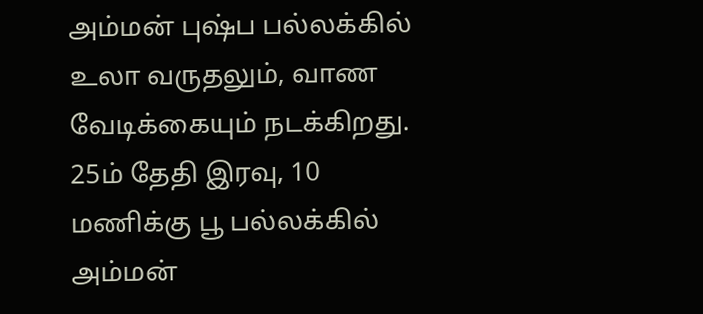அம்மன் புஷ்ப பல்லக்கில் உலா வருதலும், வாண வேடிக்கையும் நடக்கிறது. 25ம் தேதி இரவு, 10 மணிக்கு பூ பல்லக்கில் அம்மன்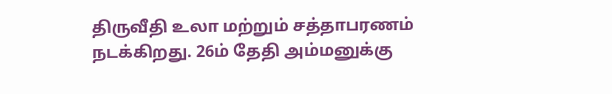திருவீதி உலா மற்றும் சத்தாபரணம் நடக்கிறது. 26ம் தேதி அம்மனுக்கு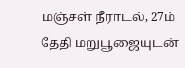மஞ்சள் நீராடல், 27ம் தேதி மறுபூஜையுடன்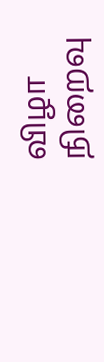விழா நிறைவு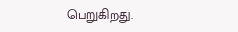பெறுகிறது.